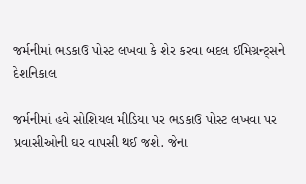જર્મનીમાં ભડકાઉ પોસ્ટ લખવા કે શેર કરવા બદલ ઈમિગ્રન્ટ્સને દેશનિકાલ

જર્મનીમાં હવે સોશિયલ મીડિયા પર ભડકાઉ પોસ્ટ લખવા પર પ્રવાસીઓની ઘર વાપસી થઈ જશે. જેના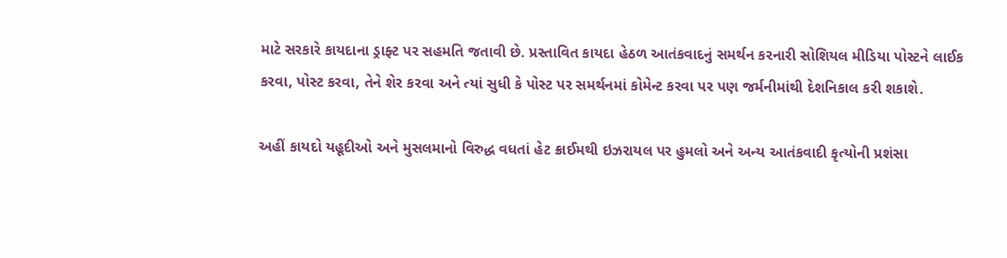માટે સરકારે કાયદાના ડ્રાફ્ટ પર સહમતિ જતાવી છે. પ્રસ્તાવિત કાયદા હેઠળ આતંકવાદનું સમર્થન કરનારી સોશિયલ મીડિયા પોસ્ટને લાઈક કરવા, પોસ્ટ કરવા, તેને શેર કરવા અને ત્યાં સુધી કે પોસ્ટ પર સમર્થનમાં કોમેન્ટ કરવા પર પણ જર્મનીમાંથી દેશનિકાલ કરી શકાશે.

અહીં કાયદો યહૂદીઓ અને મુસલમાનો વિરુદ્ધ વધતાં હેટ ક્રાઈમથી ઇઝરાયલ પર હુમલો અને અન્ય આતંકવાદી કૃત્યોની પ્રશંસા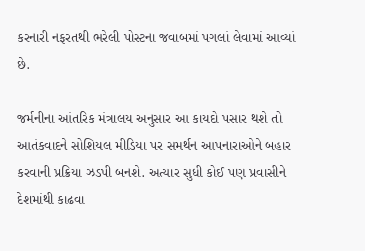કરનારી નફરતથી ભરેલી પોસ્ટના જવાબમાં પગલાં લેવામાં આવ્યાં છે.

જર્મનીના આંતરિક મંત્રાલય અનુસાર આ કાયદો પસાર થશે તો આતંકવાદને સોશિયલ મીડિયા પર સમર્થન આપનારાઓને બહાર કરવાની પ્રક્રિયા ઝડપી બનશે. અત્યાર સુધી કોઈ પણ પ્રવાસીને દેશમાંથી કાઢવા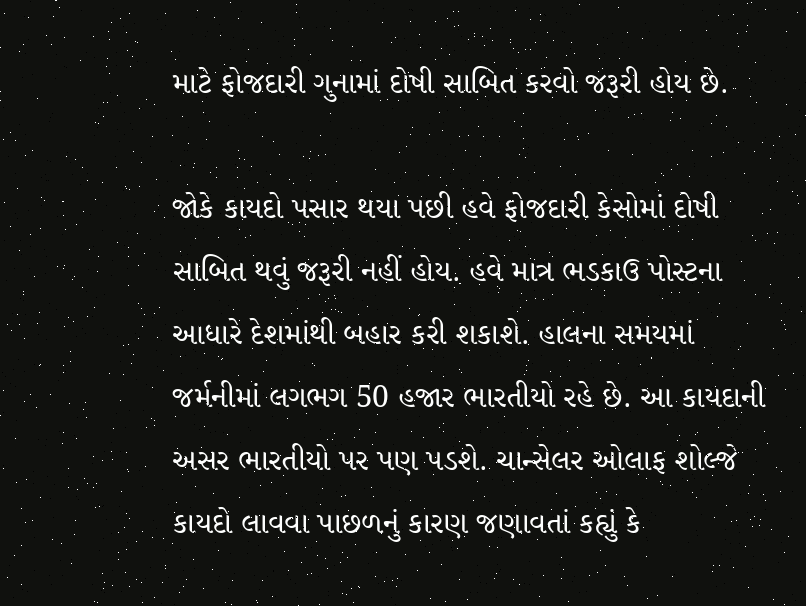માટે ફોજદારી ગુનામાં દોષી સાબિત કરવો જરૂરી હોય છે.

જોકે કાયદો પસાર થયા પછી હવે ફોજદારી કેસોમાં દોષી સાબિત થવું જરૂરી નહીં હોય. હવે માત્ર ભડકાઉ પોસ્ટના આધારે દેશમાંથી બહાર કરી શકાશે. હાલના સમયમાં જર્મનીમાં લગભગ 50 હજાર ભારતીયો રહે છે. આ કાયદાની અસર ભારતીયો પર પણ પડશે. ચાન્સેલર ઓલાફ શોલ્જે કાયદો લાવવા પાછળનું કારણ જણાવતાં કહ્યું કે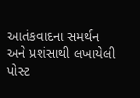આતંકવાદના સમર્થન અને પ્રશંસાથી લખાયેલી પોસ્ટ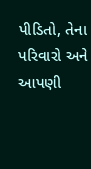પીડિતો, તેના પરિવારો અને આપણી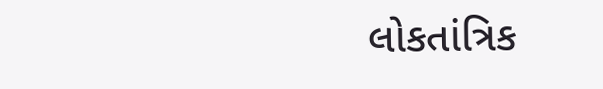લોકતાંત્રિક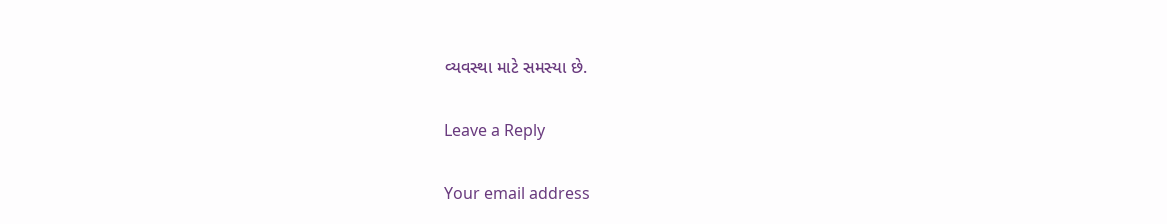વ્યવસ્થા માટે સમસ્યા છે.

Leave a Reply

Your email address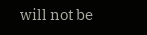will not be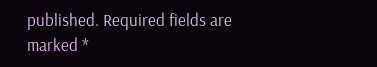published. Required fields are marked *